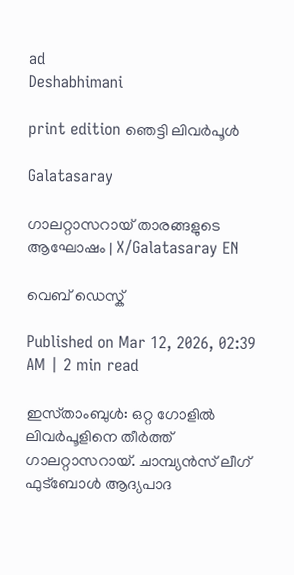ad
Deshabhimani

print edition ഞെട്ടി ലിവർപൂൾ

Galatasaray

ഗാലറ്റാസറായ് താരങ്ങളുടെ ആഘോഷം | X/Galatasaray EN

വെബ് ഡെസ്ക്

Published on Mar 12, 2026, 02:39 AM | 2 min read

ഇസ്‌താംബുൾ: ഒറ്റ ഗോളിൽ ലിവർപൂളിനെ തീർത്ത്‌ ഗാലറ്റാസറായ്‌. ചാമ്പ്യൻസ്‌ ലീഗ്‌ ഫുട്‌ബോൾ ആദ്യപാദ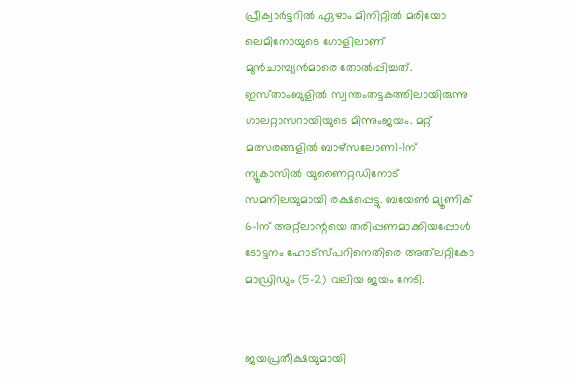പ്രീക്വാർട്ടറിൽ ഏഴാം മിനിറ്റിൽ മരിയോ ലെമിനോയുടെ ഗോളിലാണ്‌ മുൻചാമ്പ്യൻമാരെ തോൽപ്പിച്ചത്‌. ഇ‍സ്‌താംബുളിൽ സ്വന്തംതട്ടകത്തിലായിരുന്നു ഗാലറ്റാസറായിയുടെ മിന്നുംജയം. മറ്റ്‌ മത്സരങ്ങളിൽ ബാഴ്‌സലോണ1–1ന്‌ ന്യൂകാസിൽ യുണൈറ്റഡിനോട്‌ സമനിലയുമായി രക്ഷപ്പെട്ടു. ബയേൺ മ്യൂണിക്‌ 6–1ന്‌ അറ്റ്‌ലാന്റയെ തരിപ്പണമാക്കിയപ്പോൾ ടോട്ടനം ഹോട്‌സ്‌പറിനെതിരെ അത്‌ലറ്റികോ മാഡ്രിഡും (5–2) വലിയ ജയം നേടി.


ജയപ്രതീക്ഷയുമായി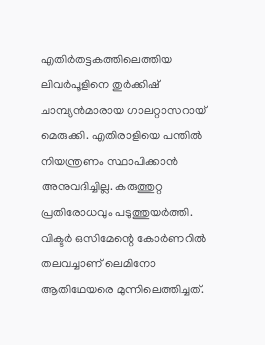എതിർതട്ടകത്തിലെത്തിയ ലിവർപൂളിനെ തുർക്കിഷ്‌ ചാമ്പ്യൻമാരായ ഗാലറ്റാസറായ്‌ മെരുക്കി. എതിരാളിയെ പന്തിൽ നിയന്ത്രണം സ്ഥാപിക്കാൻ അനുവദിച്ചില്ല. കരുത്തുറ്റ പ്രതിരോധവും പടുത്തുയർത്തി. വിക്ടർ ഒസിമേന്റെ കോർണറിൽ തലവച്ചാണ്‌ ലെമിനോ ആതിഥേയരെ മുന്നിലെത്തിച്ചത്‌.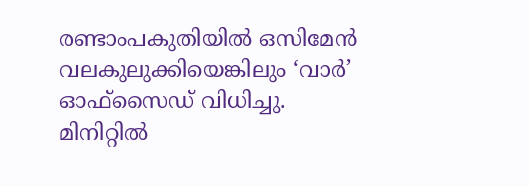രണ്ടാംപകുതിയിൽ ഒസിമേൻ വലകുലുക്കിയെങ്കിലും ‘വാർ’ ഓഫ്‌സൈഡ്‌ വിധിച്ചു. മിനിറ്റിൽ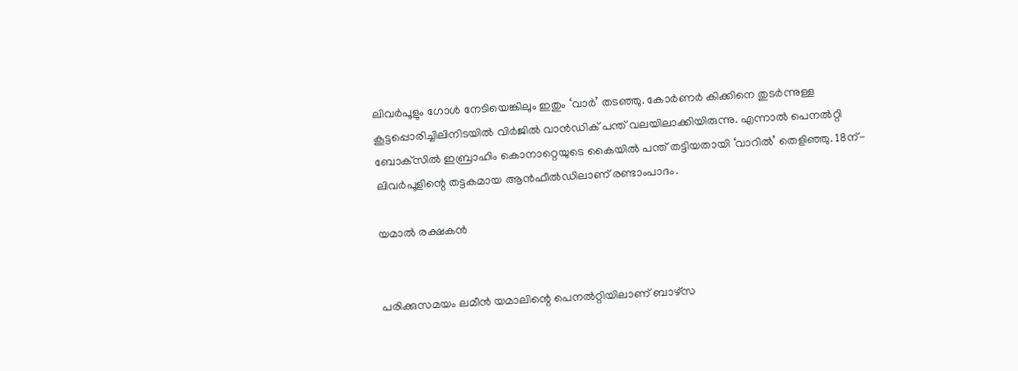ലിവർപൂളും ഗോൾ നേടിയെങ്കിലും ഇതും ‘വാർ’ തടഞ്ഞു. കോർണർ കിക്കിനെ തുടർന്നുള്ള കൂട്ടപ്പൊരിച്ചിലിനിടയിൽ വിർജിൽ വാൻഡിക് പന്ത്‌ വലയിലാക്കിയിരുന്നു. എന്നാൽ പെനൽറ്റി ബോക്‌സിൽ ഇബ്രാഹിം കൊനാറ്റെയുടെ കൈയിൽ പന്ത്‌ തട്ടിയതായി ‘വാറിൽ’ തെളിഞ്ഞു. 18ന്‌- ലിവർപൂളിന്റെ തട്ടകമായ ആൻഫീൽഡിലാണ്‌ രണ്ടാംപാദം.

യമാൽ രക്ഷകൻ


പരിക്കുസമയം ലമീൻ യമാലിന്റെ പെനൽറ്റിയിലാണ്‌ ബാഴ്‌സ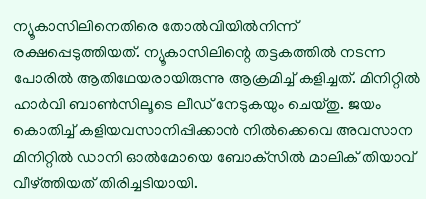ന്യൂകാസിലിനെതിരെ തോൽവിയിൽനിന്ന്‌ രക്ഷപ്പെടുത്തിയത്‌. ന്യൂകാസിലിന്റെ തട്ടകത്തിൽ നടന്ന പോരിൽ ആതിഥേയരായിരുന്നു ആക്രമിച്ച്‌ കളിച്ചത്‌. മിനിറ്റിൽ ഹാർവി ബാൺസിലൂടെ ലീഡ്‌ നേടുകയും ചെയ്‌തു. ജയം കൊതിച്ച്‌ കളിയവസാനിപ്പിക്കാൻ നിൽക്കെവെ അവസാന മിനിറ്റിൽ ഡാനി ഓൽമോയെ ബോക്‌സിൽ മാലിക്‌ തിയാവ്‌ വീഴ്‌ത്തിയത്‌ തിരിച്ചടിയായി.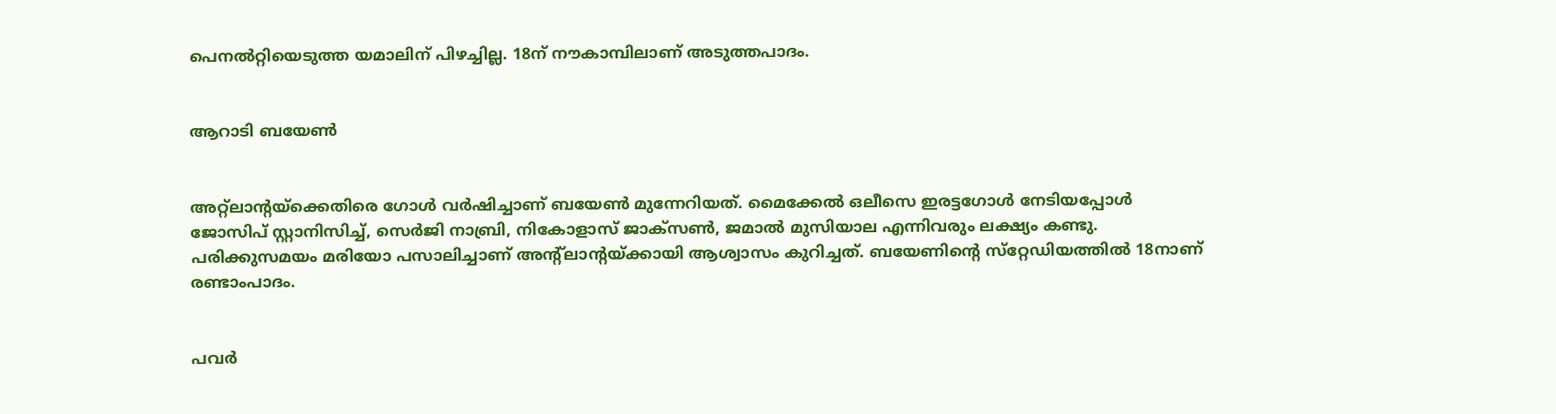പെനൽറ്റിയെടുത്ത യമാലിന്‌ പിഴച്ചില്ല. 18ന്‌ ന‍ൗകാമ്പിലാണ്‌ അടുത്തപാദം.


ആറാടി ബയേൺ


അറ്റ്‌ലാന്റയ്‌ക്കെതിരെ ഗോൾ വർഷിച്ചാണ്‌ ബയേൺ മുന്നേറിയത്‌. മൈക്കേൽ ഒലീസെ ഇരട്ടഗോൾ നേടിയപ്പോൾ ജോസിപ്‌ സ്റ്റാനിസിച്ച്‌, സെർജി നാബ്രി, നികോളാസ്‌ ജാക്‌സൺ, ജമാൽ മുസിയാല എന്നിവരും ലക്ഷ്യം കണ്ടു. പരിക്കുസമയം മരിയോ പസാലിച്ചാണ്‌ അന്റ്‌ലാന്റയ്‌ക്കായി ആശ്വാസം കുറിച്ചത്‌. ബയേണിന്റെ സ്‌റ്റേഡിയത്തിൽ 18നാണ്‌ രണ്ടാംപാദം.


പവർ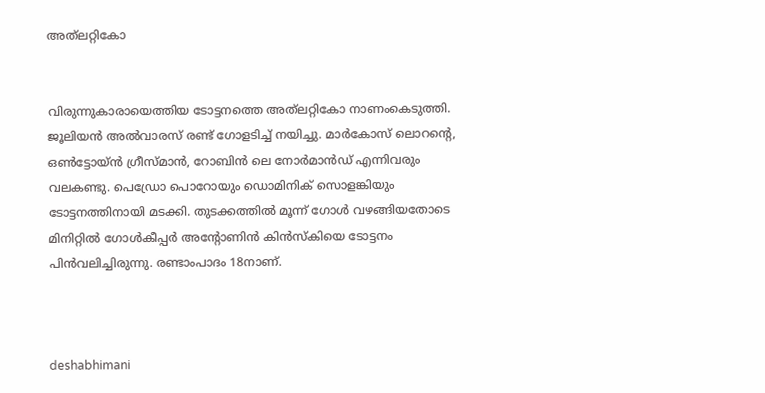അത്‌ലറ്റികോ


വിരുന്നുകാരായെത്തിയ ടോട്ടനത്തെ അത്‌ലറ്റികോ നാണംകെടുത്തി. ജൂലിയൻ അൽവാരസ്‌ രണ്ട്‌ ഗോളടിച്ച്‌ നയിച്ചു. മാർകോസ്‌ ലൊറന്റെ, ഒൺട്ടോയ്‌ൻ ഗ്രീസ്‌മാൻ, റോബിൻ ലെ നോർമാൻഡ്‌ എന്നിവരും വലകണ്ടു. പെഡ്രോ പൊറോയും ഡൊമിനിക്‌ സൊളങ്കിയും ടോട്ടനത്തിനായി മടക്കി. തുടക്കത്തിൽ മൂന്ന്‌ ഗോൾ വഴങ്ങിയതോടെ മിനിറ്റിൽ ഗോൾകീപ്പർ അന്റോണിൻ കിൻസ്‌കിയെ ടോട്ടനം പിൻവലിച്ചിരുന്നു. രണ്ടാംപാദം 18നാണ്‌.



deshabhimani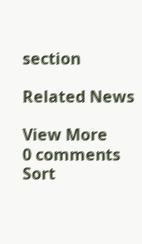section

Related News

View More
0 comments
Sort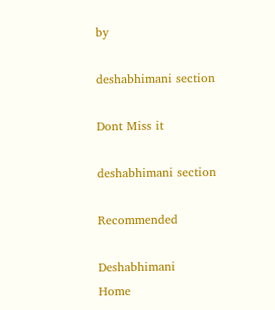by

deshabhimani section

Dont Miss it

deshabhimani section

Recommended

Deshabhimani
Home